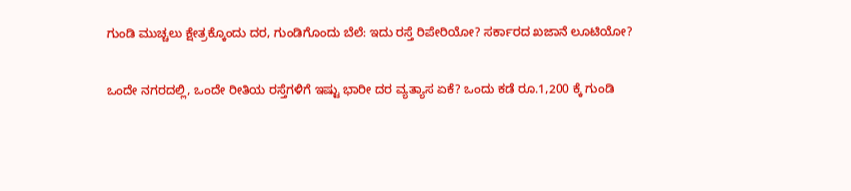ಗುಂಡಿ ಮುಚ್ಚಲು ಕ್ಷೇತ್ರಕ್ಕೊಂದು ದರ, ಗುಂಡಿಗೊಂದು ಬೆಲೆ: ಇದು ರಸ್ತೆ ರಿಪೇರಿಯೋ? ಸರ್ಕಾರದ ಖಜಾನೆ ಲೂಟಿಯೋ?

ಒಂದೇ ನಗರದಲ್ಲಿ, ಒಂದೇ ರೀತಿಯ ರಸ್ತೆಗಳಿಗೆ ಇಷ್ಟು ಭಾರೀ ದರ ವ್ಯತ್ಯಾಸ ಏಕೆ? ಒಂದು ಕಡೆ ರೂ.1,200 ಕ್ಕೆ ಗುಂಡಿ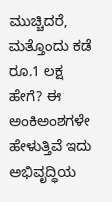ಮುಚ್ಚಿದರೆ, ಮತ್ತೊಂದು ಕಡೆ ರೂ.1 ಲಕ್ಷ ಹೇಗೆ? ಈ ಅಂಕಿಅಂಶಗಳೇ ಹೇಳುತ್ತಿವೆ ಇದು ಅಭಿವೃದ್ಧಿಯ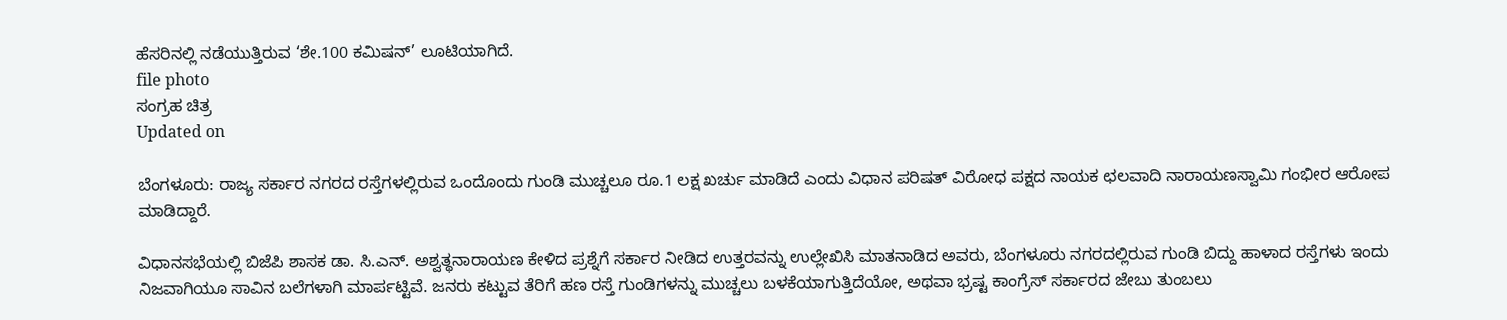ಹೆಸರಿನಲ್ಲಿ ನಡೆಯುತ್ತಿರುವ ‘ಶೇ.100 ಕಮಿಷನ್’ ಲೂಟಿಯಾಗಿದೆ.
file photo
ಸಂಗ್ರಹ ಚಿತ್ರ
Updated on

ಬೆಂಗಳೂರು: ರಾಜ್ಯ ಸರ್ಕಾರ ನಗರದ ರಸ್ತೆಗಳಲ್ಲಿರುವ ಒಂದೊಂದು ಗುಂಡಿ ಮುಚ್ಚಲೂ ರೂ.1 ಲಕ್ಷ ಖರ್ಚು ಮಾಡಿದೆ ಎಂದು ವಿಧಾನ ಪರಿಷತ್ ವಿರೋಧ ಪಕ್ಷದ ನಾಯಕ ಛಲವಾದಿ ನಾರಾಯಣಸ್ವಾಮಿ ಗಂಭೀರ ಆರೋಪ ಮಾಡಿದ್ದಾರೆ.

ವಿಧಾನಸಭೆಯಲ್ಲಿ ಬಿಜೆಪಿ ಶಾಸಕ ಡಾ. ಸಿ.ಎನ್. ಅಶ್ವತ್ಥನಾರಾಯಣ ಕೇಳಿದ ಪ್ರಶ್ನೆಗೆ ಸರ್ಕಾರ ನೀಡಿದ ಉತ್ತರವನ್ನು ಉಲ್ಲೇಖಿಸಿ ಮಾತನಾಡಿದ ಅವರು, ಬೆಂಗಳೂರು ನಗರದಲ್ಲಿರುವ ಗುಂಡಿ ಬಿದ್ದು ಹಾಳಾದ ರಸ್ತೆಗಳು ಇಂದು ನಿಜವಾಗಿಯೂ ಸಾವಿನ ಬಲೆಗಳಾಗಿ ಮಾರ್ಪಟ್ಟಿವೆ. ಜನರು ಕಟ್ಟುವ ತೆರಿಗೆ ಹಣ ರಸ್ತೆ ಗುಂಡಿಗಳನ್ನು ಮುಚ್ಚಲು ಬಳಕೆಯಾಗುತ್ತಿದೆಯೋ, ಅಥವಾ ಭ್ರಷ್ಟ ಕಾಂಗ್ರೆಸ್ ಸರ್ಕಾರದ ಜೇಬು ತುಂಬಲು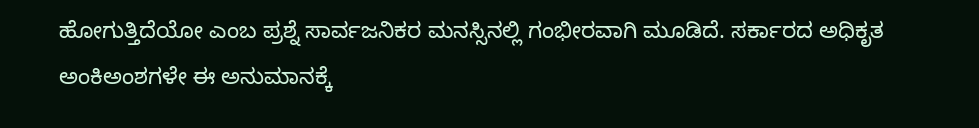ಹೋಗುತ್ತಿದೆಯೋ ಎಂಬ ಪ್ರಶ್ನೆ ಸಾರ್ವಜನಿಕರ ಮನಸ್ಸಿನಲ್ಲಿ ಗಂಭೀರವಾಗಿ ಮೂಡಿದೆ. ಸರ್ಕಾರದ ಅಧಿಕೃತ ಅಂಕಿಅಂಶಗಳೇ ಈ ಅನುಮಾನಕ್ಕೆ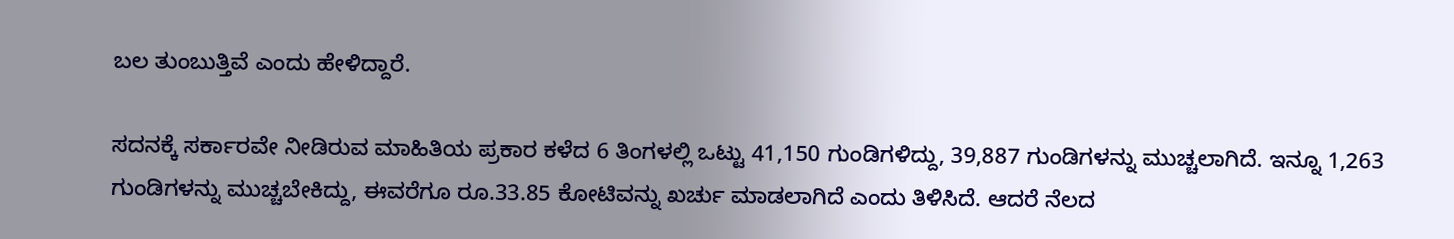ಬಲ ತುಂಬುತ್ತಿವೆ ಎಂದು ಹೇಳಿದ್ದಾರೆ.

ಸದನಕ್ಕೆ ಸರ್ಕಾರವೇ ನೀಡಿರುವ ಮಾಹಿತಿಯ ಪ್ರಕಾರ ಕಳೆದ 6 ತಿಂಗಳಲ್ಲಿ ಒಟ್ಟು 41,150 ಗುಂಡಿಗಳಿದ್ದು, 39,887 ಗುಂಡಿಗಳನ್ನು ಮುಚ್ಚಲಾಗಿದೆ. ಇನ್ನೂ 1,263 ಗುಂಡಿಗಳನ್ನು ಮುಚ್ಚಬೇಕಿದ್ದು, ಈವರೆಗೂ ರೂ.33.85 ಕೋಟಿವನ್ನು ಖರ್ಚು ಮಾಡಲಾಗಿದೆ ಎಂದು ತಿಳಿಸಿದೆ. ಆದರೆ ನೆಲದ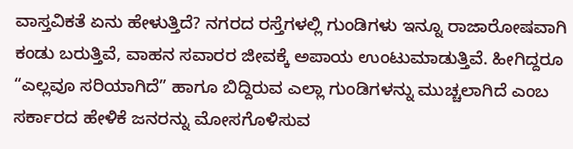ವಾಸ್ತವಿಕತೆ ಏನು ಹೇಳುತ್ತಿದೆ? ನಗರದ ರಸ್ತೆಗಳಲ್ಲಿ ಗುಂಡಿಗಳು ಇನ್ನೂ ರಾಜಾರೋಷವಾಗಿ ಕಂಡು ಬರುತ್ತಿವೆ, ವಾಹನ ಸವಾರರ ಜೀವಕ್ಕೆ ಅಪಾಯ ಉಂಟುಮಾಡುತ್ತಿವೆ. ಹೀಗಿದ್ದರೂ “ಎಲ್ಲವೂ ಸರಿಯಾಗಿದೆ” ಹಾಗೂ ಬಿದ್ದಿರುವ ಎಲ್ಲಾ ಗುಂಡಿಗಳನ್ನು ಮುಚ್ಚಲಾಗಿದೆ ಎಂಬ ಸರ್ಕಾರದ ಹೇಳಿಕೆ ಜನರನ್ನು ಮೋಸಗೊಳಿಸುವ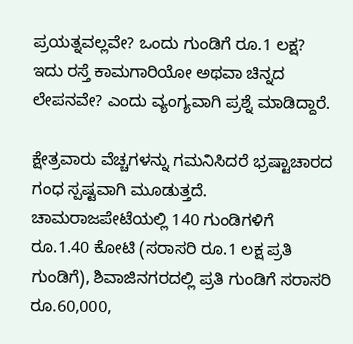ಪ್ರಯತ್ನವಲ್ಲವೇ? ಒಂದು ಗುಂಡಿಗೆ ರೂ.1 ಲಕ್ಷ? ಇದು ರಸ್ತೆ ಕಾಮಗಾರಿಯೋ ಅಥವಾ ಚಿನ್ನದ ಲೇಪನವೇ? ಎಂದು ವ್ಯಂಗ್ಯವಾಗಿ ಪ್ರಶ್ನೆ ಮಾಡಿದ್ದಾರೆ.

ಕ್ಷೇತ್ರವಾರು ವೆಚ್ಚಗಳನ್ನು ಗಮನಿಸಿದರೆ ಭ್ರಷ್ಟಾಚಾರದ ಗಂಧ ಸ್ಪಷ್ಟವಾಗಿ ಮೂಡುತ್ತದೆ. ಚಾಮರಾಜಪೇಟೆಯಲ್ಲಿ 140 ಗುಂಡಿಗಳಿಗೆ ರೂ.1.40 ಕೋಟಿ (ಸರಾಸರಿ ರೂ.1 ಲಕ್ಷ ಪ್ರತಿ ಗುಂಡಿಗೆ), ಶಿವಾಜಿನಗರದಲ್ಲಿ ಪ್ರತಿ ಗುಂಡಿಗೆ ಸರಾಸರಿ ರೂ.60,000,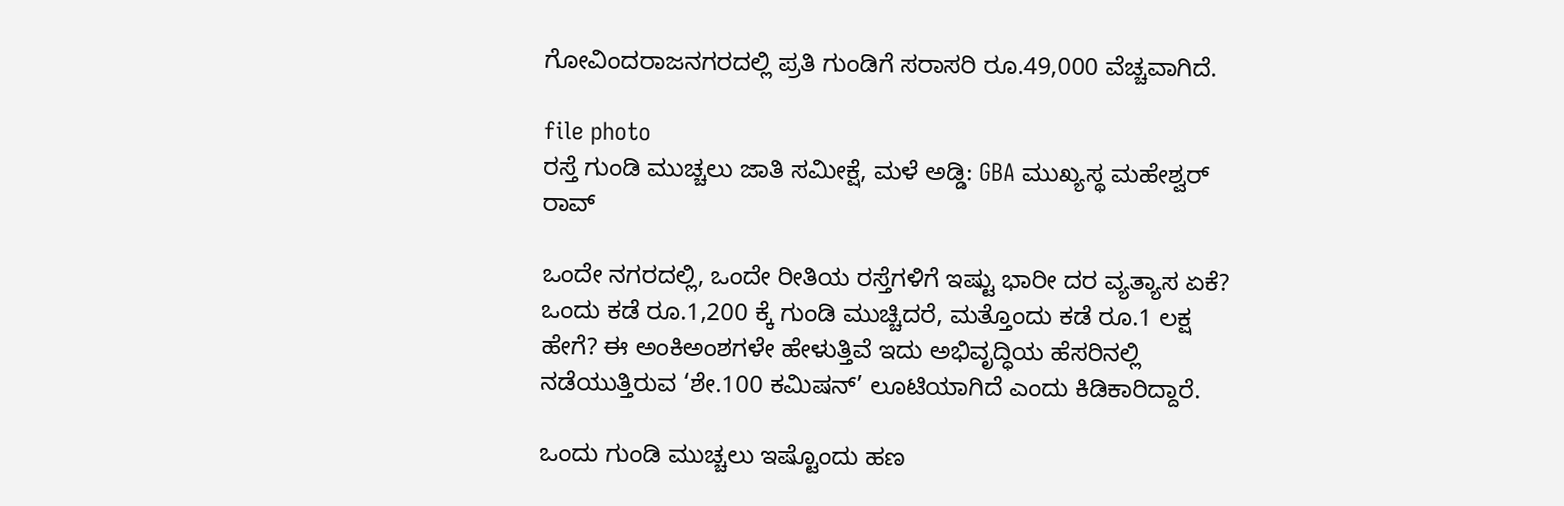ಗೋವಿಂದರಾಜನಗರದಲ್ಲಿ ಪ್ರತಿ ಗುಂಡಿಗೆ ಸರಾಸರಿ ರೂ.49,000 ವೆಚ್ಚವಾಗಿದೆ.

file photo
ರಸ್ತೆ ಗುಂಡಿ ಮುಚ್ಚಲು ಜಾತಿ ಸಮೀಕ್ಷೆ, ಮಳೆ ಅಡ್ಡಿ: GBA ಮುಖ್ಯಸ್ಥ ಮಹೇಶ್ವರ್ ರಾವ್

ಒಂದೇ ನಗರದಲ್ಲಿ, ಒಂದೇ ರೀತಿಯ ರಸ್ತೆಗಳಿಗೆ ಇಷ್ಟು ಭಾರೀ ದರ ವ್ಯತ್ಯಾಸ ಏಕೆ? ಒಂದು ಕಡೆ ರೂ.1,200 ಕ್ಕೆ ಗುಂಡಿ ಮುಚ್ಚಿದರೆ, ಮತ್ತೊಂದು ಕಡೆ ರೂ.1 ಲಕ್ಷ ಹೇಗೆ? ಈ ಅಂಕಿಅಂಶಗಳೇ ಹೇಳುತ್ತಿವೆ ಇದು ಅಭಿವೃದ್ಧಿಯ ಹೆಸರಿನಲ್ಲಿ ನಡೆಯುತ್ತಿರುವ ‘ಶೇ.100 ಕಮಿಷನ್’ ಲೂಟಿಯಾಗಿದೆ ಎಂದು ಕಿಡಿಕಾರಿದ್ದಾರೆ.

ಒಂದು ಗುಂಡಿ ಮುಚ್ಚಲು ಇಷ್ಟೊಂದು ಹಣ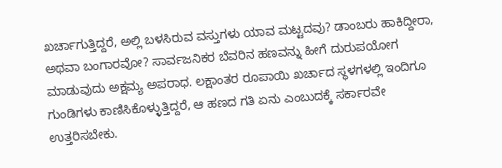ಖರ್ಚಾಗುತ್ತಿದ್ದರೆ, ಅಲ್ಲಿ ಬಳಸಿರುವ ವಸ್ತುಗಳು ಯಾವ ಮಟ್ಟದವು? ಡಾಂಬರು ಹಾಕಿದ್ದೀರಾ, ಅಥವಾ ಬಂಗಾರವೋ? ಸಾರ್ವಜನಿಕರ ಬೆವರಿನ ಹಣವನ್ನು ಹೀಗೆ ದುರುಪಯೋಗ ಮಾಡುವುದು ಅಕ್ಷಮ್ಯ ಅಪರಾಧ. ಲಕ್ಷಾಂತರ ರೂಪಾಯಿ ಖರ್ಚಾದ ಸ್ಥಳಗಳಲ್ಲಿ ಇಂದಿಗೂ ಗುಂಡಿಗಳು ಕಾಣಿಸಿಕೊಳ್ಳುತ್ತಿದ್ದರೆ, ಆ ಹಣದ ಗತಿ ಏನು ಎಂಬುದಕ್ಕೆ ಸರ್ಕಾರವೇ ಉತ್ತರಿಸಬೇಕು.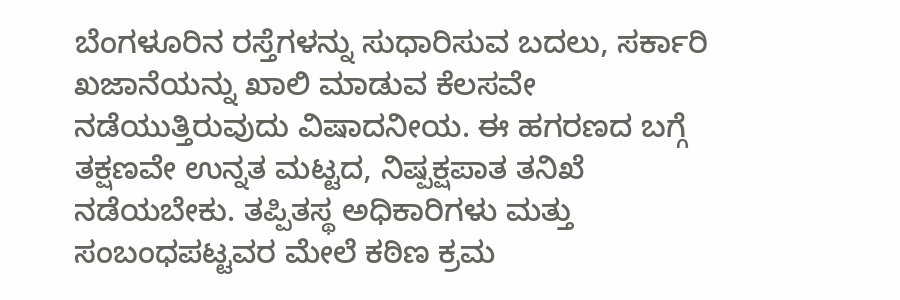ಬೆಂಗಳೂರಿನ ರಸ್ತೆಗಳನ್ನು ಸುಧಾರಿಸುವ ಬದಲು, ಸರ್ಕಾರಿ ಖಜಾನೆಯನ್ನು ಖಾಲಿ ಮಾಡುವ ಕೆಲಸವೇ ನಡೆಯುತ್ತಿರುವುದು ವಿಷಾದನೀಯ. ಈ ಹಗರಣದ ಬಗ್ಗೆ ತಕ್ಷಣವೇ ಉನ್ನತ ಮಟ್ಟದ, ನಿಷ್ಪಕ್ಷಪಾತ ತನಿಖೆ ನಡೆಯಬೇಕು. ತಪ್ಪಿತಸ್ಥ ಅಧಿಕಾರಿಗಳು ಮತ್ತು ಸಂಬಂಧಪಟ್ಟವರ ಮೇಲೆ ಕಠಿಣ ಕ್ರಮ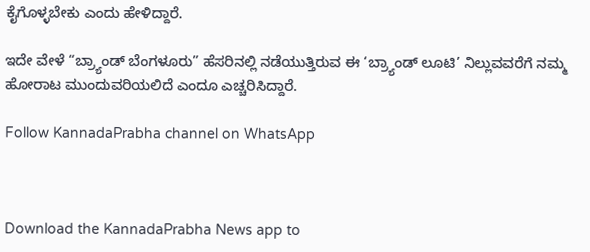ಕೈಗೊಳ್ಳಬೇಕು ಎಂದು ಹೇಳಿದ್ದಾರೆ.

ಇದೇ ವೇಳೆ “ಬ್ರ್ಯಾಂಡ್ ಬೆಂಗಳೂರು” ಹೆಸರಿನಲ್ಲಿ ನಡೆಯುತ್ತಿರುವ ಈ ‘ಬ್ರ್ಯಾಂಡ್ ಲೂಟಿ’ ನಿಲ್ಲುವವರೆಗೆ ನಮ್ಮ ಹೋರಾಟ ಮುಂದುವರಿಯಲಿದೆ ಎಂದೂ ಎಚ್ಚರಿಸಿದ್ದಾರೆ.

Follow KannadaPrabha channel on WhatsApp



Download the KannadaPrabha News app to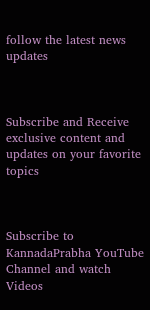follow the latest news updates



Subscribe and Receive exclusive content and updates on your favorite topics



Subscribe to KannadaPrabha YouTube Channel and watch Videos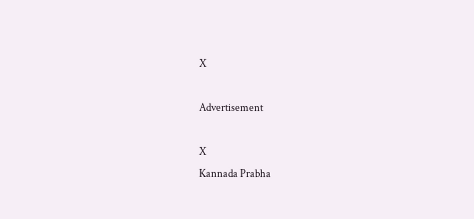X

Advertisement

X
Kannada Prabha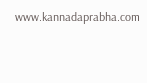www.kannadaprabha.com